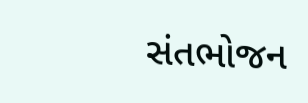સંતભોજન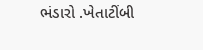ભંડારો .ખેતાટીંબી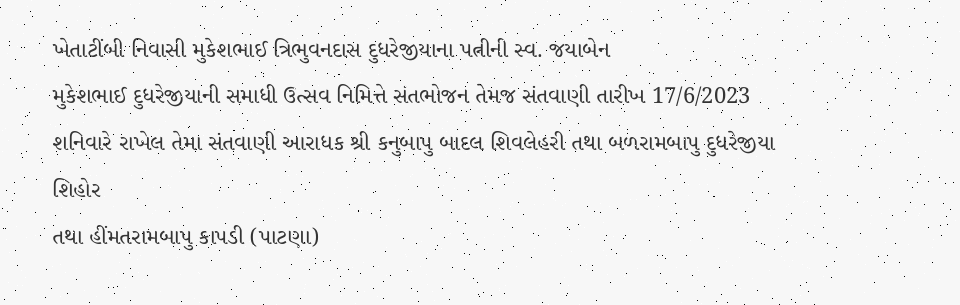ખેતાટીંબી નિવાસી મુકેશભાઈ ત્રિભુવનદાસ દુધરેજીયાના પત્નીની સ્વ. જયાબેન
મુકેશભાઈ દુધરેજીયાની સમાધી ઉત્સવ નિમિત્તે સંતભોજન તેમજ સંતવાણી તારીખ 17/6/2023 શનિવારે રાખેલ તેમા સંતવાણી આરાધક શ્રી કનુબાપુ બાદલ શિવલેહરી તથા બળરામબાપુ દુધરેજીયા શિહોર
તથા હીંમતરામબાપુ કાપડી (પાટણા)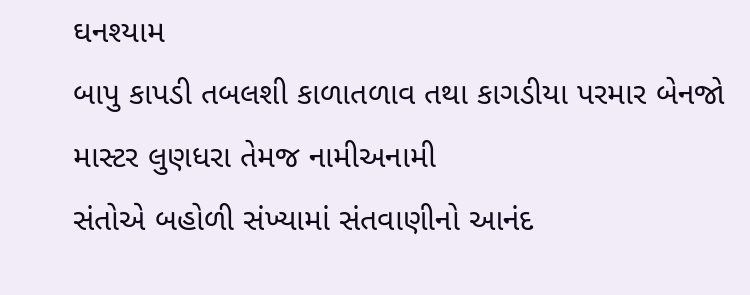ઘનશ્યામ
બાપુ કાપડી તબલશી કાળાતળાવ તથા કાગડીયા પરમાર બેનજો માસ્ટર લુણધરા તેમજ નામીઅનામી
સંતોએ બહોળી સંખ્યામાં સંતવાણીનો આનંદ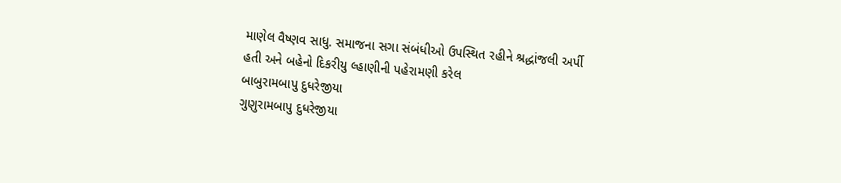માણેલ વૈષ્ણવ સાધુ. સમાજના સગા સંબંધીઓ ઉપસ્થિત રહીને શ્રદ્ધાંજલી અર્પી
હતી અને બહેનો દિકરીયુ લ્હાણીની પહેરામણી કરેલ
બાબુરામબાપુ દુધરેજીયા
ગુણુરામબાપુ દુધરેજીયા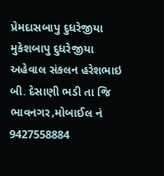પ્રેમદાસબાપુ દુધરેજીયા
મુકેશબાપુ દુધરેજીયા
અહેવાલ સંકલન હરેશભાઇ બી. દેસાણી ભડી તા જિ ભાવનગર,મોબાઈલ નં 9427558884